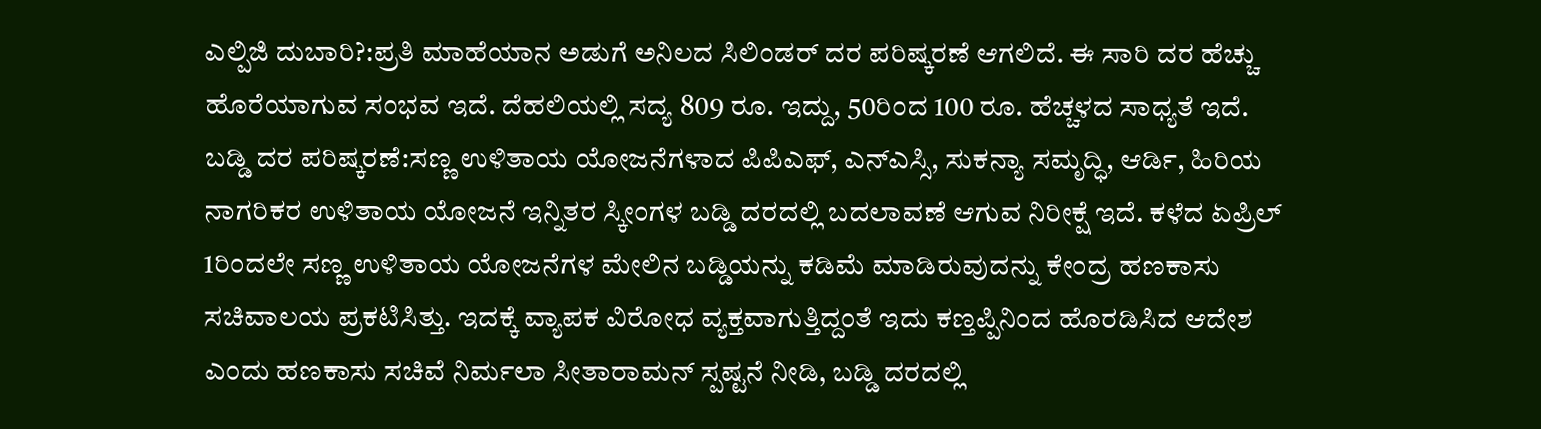ಎಲ್ಪಿಜಿ ದುಬಾರಿ?:ಪ್ರತಿ ಮಾಹೆಯಾನ ಅಡುಗೆ ಅನಿಲದ ಸಿಲಿಂಡರ್ ದರ ಪರಿಷ್ಕರಣೆ ಆಗಲಿದೆ. ಈ ಸಾರಿ ದರ ಹೆಚ್ಚು ಹೊರೆಯಾಗುವ ಸಂಭವ ಇದೆ. ದೆಹಲಿಯಲ್ಲಿ ಸದ್ಯ 809 ರೂ. ಇದ್ದು, 50ರಿಂದ 100 ರೂ. ಹೆಚ್ಚಳದ ಸಾಧ್ಯತೆ ಇದೆ.
ಬಡ್ಡಿ ದರ ಪರಿಷ್ಕರಣೆ:ಸಣ್ಣ ಉಳಿತಾಯ ಯೋಜನೆಗಳಾದ ಪಿಪಿಎಫ್, ಎನ್ಎಸ್ಸಿ, ಸುಕನ್ಯಾ ಸಮೃದ್ಧಿ, ಆರ್ಡಿ, ಹಿರಿಯ ನಾಗರಿಕರ ಉಳಿತಾಯ ಯೋಜನೆ ಇನ್ನಿತರ ಸ್ಕೀಂಗಳ ಬಡ್ಡಿ ದರದಲ್ಲಿ ಬದಲಾವಣೆ ಆಗುವ ನಿರೀಕ್ಷೆ ಇದೆ. ಕಳೆದ ಏಪ್ರಿಲ್ 1ರಿಂದಲೇ ಸಣ್ಣ ಉಳಿತಾಯ ಯೋಜನೆಗಳ ಮೇಲಿನ ಬಡ್ಡಿಯನ್ನು ಕಡಿಮೆ ಮಾಡಿರುವುದನ್ನು ಕೇಂದ್ರ ಹಣಕಾಸು ಸಚಿವಾಲಯ ಪ್ರಕಟಿಸಿತ್ತು. ಇದಕ್ಕೆ ವ್ಯಾಪಕ ವಿರೋಧ ವ್ಯಕ್ತವಾಗುತ್ತಿದ್ದಂತೆ ಇದು ಕಣ್ತಪ್ಪಿನಿಂದ ಹೊರಡಿಸಿದ ಆದೇಶ ಎಂದು ಹಣಕಾಸು ಸಚಿವೆ ನಿರ್ಮಲಾ ಸೀತಾರಾಮನ್ ಸ್ಪಷ್ಟನೆ ನೀಡಿ, ಬಡ್ಡಿ ದರದಲ್ಲಿ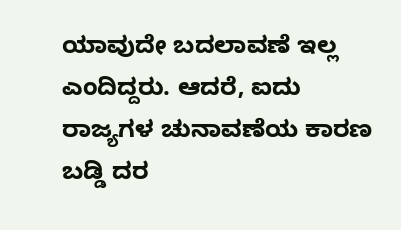ಯಾವುದೇ ಬದಲಾವಣೆ ಇಲ್ಲ ಎಂದಿದ್ದರು. ಆದರೆ, ಐದು ರಾಜ್ಯಗಳ ಚುನಾವಣೆಯ ಕಾರಣ ಬಡ್ಡಿ ದರ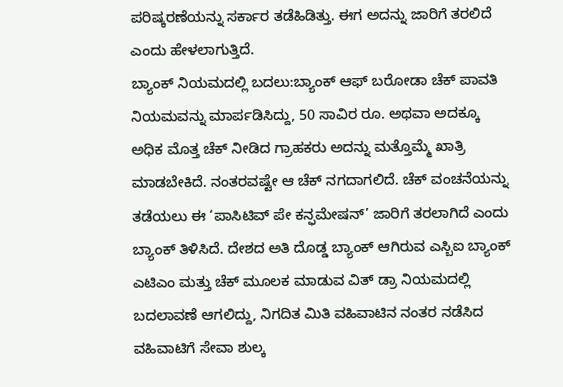ಪರಿಷ್ಕರಣೆಯನ್ನು ಸರ್ಕಾರ ತಡೆಹಿಡಿತ್ತು. ಈಗ ಅದನ್ನು ಜಾರಿಗೆ ತರಲಿದೆ ಎಂದು ಹೇಳಲಾಗುತ್ತಿದೆ.
ಬ್ಯಾಂಕ್ ನಿಯಮದಲ್ಲಿ ಬದಲು:ಬ್ಯಾಂಕ್ ಆಫ್ ಬರೋಡಾ ಚೆಕ್ ಪಾವತಿ ನಿಯಮವನ್ನು ಮಾರ್ಪಡಿಸಿದ್ದು, 50 ಸಾವಿರ ರೂ. ಅಥವಾ ಅದಕ್ಕೂ ಅಧಿಕ ಮೊತ್ತ ಚೆಕ್ ನೀಡಿದ ಗ್ರಾಹಕರು ಅದನ್ನು ಮತ್ತೊಮ್ಮೆ ಖಾತ್ರಿ ಮಾಡಬೇಕಿದೆ. ನಂತರವಷ್ಟೇ ಆ ಚೆಕ್ ನಗದಾಗಲಿದೆ. ಚೆಕ್ ವಂಚನೆಯನ್ನು ತಡೆಯಲು ಈ ‘ಪಾಸಿಟಿವ್ ಪೇ ಕನ್ಫಮೇಷನ್’ ಜಾರಿಗೆ ತರಲಾಗಿದೆ ಎಂದು ಬ್ಯಾಂಕ್ ತಿಳಿಸಿದೆ. ದೇಶದ ಅತಿ ದೊಡ್ಡ ಬ್ಯಾಂಕ್ ಆಗಿರುವ ಎಸ್ಬಿಐ ಬ್ಯಾಂಕ್ ಎಟಿಎಂ ಮತ್ತು ಚೆಕ್ ಮೂಲಕ ಮಾಡುವ ವಿತ್ ಡ್ರಾ ನಿಯಮದಲ್ಲಿ ಬದಲಾವಣೆ ಆಗಲಿದ್ದು, ನಿಗದಿತ ಮಿತಿ ವಹಿವಾಟಿನ ನಂತರ ನಡೆಸಿದ ವಹಿವಾಟಿಗೆ ಸೇವಾ ಶುಲ್ಕ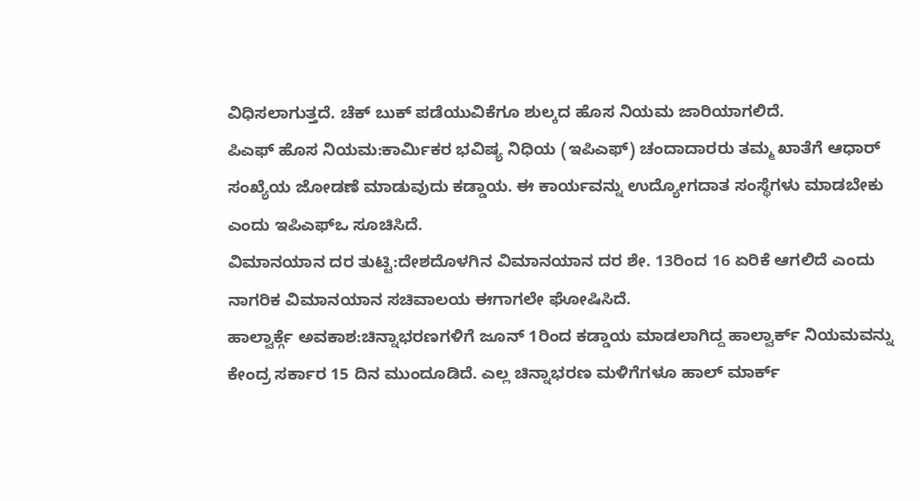ವಿಧಿಸಲಾಗುತ್ತದೆ. ಚೆಕ್ ಬುಕ್ ಪಡೆಯುವಿಕೆಗೂ ಶುಲ್ಕದ ಹೊಸ ನಿಯಮ ಜಾರಿಯಾಗಲಿದೆ.
ಪಿಎಫ್ ಹೊಸ ನಿಯಮ:ಕಾರ್ವಿುಕರ ಭವಿಷ್ಯ ನಿಧಿಯ (ಇಪಿಎಫ್) ಚಂದಾದಾರರು ತಮ್ಮ ಖಾತೆಗೆ ಆಧಾರ್ ಸಂಖ್ಯೆಯ ಜೋಡಣೆ ಮಾಡುವುದು ಕಡ್ಡಾಯ. ಈ ಕಾರ್ಯವನ್ನು ಉದ್ಯೋಗದಾತ ಸಂಸ್ಥೆಗಳು ಮಾಡಬೇಕು ಎಂದು ಇಪಿಎಫ್ಒ ಸೂಚಿಸಿದೆ.
ವಿಮಾನಯಾನ ದರ ತುಟ್ಟಿ:ದೇಶದೊಳಗಿನ ವಿಮಾನಯಾನ ದರ ಶೇ. 13ರಿಂದ 16 ಏರಿಕೆ ಆಗಲಿದೆ ಎಂದು ನಾಗರಿಕ ವಿಮಾನಯಾನ ಸಚಿವಾಲಯ ಈಗಾಗಲೇ ಘೋಷಿಸಿದೆ.
ಹಾಲ್ವಾರ್ಕ್ಗೆ ಅವಕಾಶ:ಚಿನ್ನಾಭರಣಗಳಿಗೆ ಜೂನ್ 1ರಿಂದ ಕಡ್ಡಾಯ ಮಾಡಲಾಗಿದ್ದ ಹಾಲ್ವಾರ್ಕ್ ನಿಯಮವನ್ನು ಕೇಂದ್ರ ಸರ್ಕಾರ 15 ದಿನ ಮುಂದೂಡಿದೆ. ಎಲ್ಲ ಚಿನ್ನಾಭರಣ ಮಳಿಗೆಗಳೂ ಹಾಲ್ ಮಾರ್ಕ್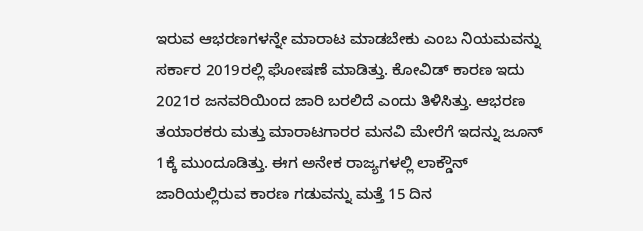ಇರುವ ಆಭರಣಗಳನ್ನೇ ಮಾರಾಟ ಮಾಡಬೇಕು ಎಂಬ ನಿಯಮವನ್ನು ಸರ್ಕಾರ 2019ರಲ್ಲಿ ಘೋಷಣೆ ಮಾಡಿತ್ತು. ಕೋವಿಡ್ ಕಾರಣ ಇದು 2021ರ ಜನವರಿಯಿಂದ ಜಾರಿ ಬರಲಿದೆ ಎಂದು ತಿಳಿಸಿತ್ತು. ಆಭರಣ ತಯಾರಕರು ಮತ್ತು ಮಾರಾಟಗಾರರ ಮನವಿ ಮೇರೆಗೆ ಇದನ್ನು ಜೂನ್ 1ಕ್ಕೆ ಮುಂದೂಡಿತ್ತು. ಈಗ ಅನೇಕ ರಾಜ್ಯಗಳಲ್ಲಿ ಲಾಕ್ಡೌನ್ ಜಾರಿಯಲ್ಲಿರುವ ಕಾರಣ ಗಡುವನ್ನು ಮತ್ತೆ 15 ದಿನ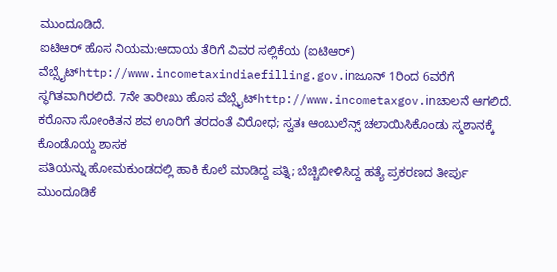ಮುಂದೂಡಿದೆ.
ಐಟಿಆರ್ ಹೊಸ ನಿಯಮ:ಆದಾಯ ತೆರಿಗೆ ವಿವರ ಸಲ್ಲಿಕೆಯ (ಐಟಿಆರ್) ವೆಬ್ಸೈಟ್http://www.incometaxindiaefilling.gov.inಜೂನ್ 1ರಿಂದ 6ವರೆಗೆ ಸ್ಥಗಿತವಾಗಿರಲಿದೆ. 7ನೇ ತಾರೀಖು ಹೊಸ ವೆಬ್ಸೈಟ್http://www.incometaxgov.inಚಾಲನೆ ಆಗಲಿದೆ.
ಕರೊನಾ ಸೋಂಕಿತನ ಶವ ಊರಿಗೆ ತರದಂತೆ ವಿರೋಧ; ಸ್ವತಃ ಆಂಬುಲೆನ್ಸ್ ಚಲಾಯಿಸಿಕೊಂಡು ಸ್ಮಶಾನಕ್ಕೆ ಕೊಂಡೊಯ್ದ ಶಾಸಕ
ಪತಿಯನ್ನು ಹೋಮಕುಂಡದಲ್ಲಿ ಹಾಕಿ ಕೊಲೆ ಮಾಡಿದ್ದ ಪತ್ನಿ; ಬೆಚ್ಚಿಬೀಳಿಸಿದ್ದ ಹತ್ಯೆ ಪ್ರಕರಣದ ತೀರ್ಪು ಮುಂದೂಡಿಕೆ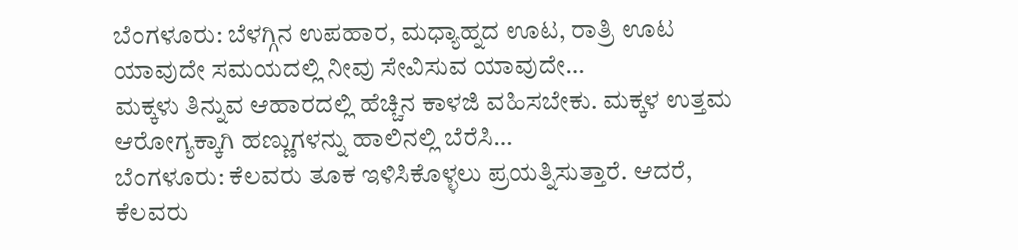ಬೆಂಗಳೂರು: ಬೆಳಗ್ಗಿನ ಉಪಹಾರ, ಮಧ್ಯಾಹ್ನದ ಊಟ, ರಾತ್ರಿ ಊಟ ಯಾವುದೇ ಸಮಯದಲ್ಲಿ ನೀವು ಸೇವಿಸುವ ಯಾವುದೇ…
ಮಕ್ಕಳು ತಿನ್ನುವ ಆಹಾರದಲ್ಲಿ ಹೆಚ್ಚಿನ ಕಾಳಜಿ ವಹಿಸಬೇಕು. ಮಕ್ಕಳ ಉತ್ತಮ ಆರೋಗ್ಯಕ್ಕಾಗಿ ಹಣ್ಣುಗಳನ್ನು ಹಾಲಿನಲ್ಲಿ ಬೆರೆಸಿ…
ಬೆಂಗಳೂರು: ಕೆಲವರು ತೂಕ ಇಳಿಸಿಕೊಳ್ಳಲು ಪ್ರಯತ್ನಿಸುತ್ತಾರೆ. ಆದರೆ, ಕೆಲವರು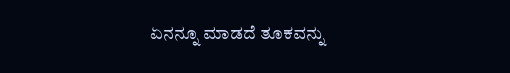ಏನನ್ನೂ ಮಾಡದೆ ತೂಕವನ್ನು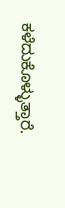ಕಳೆದುಕೊಳ್ಳುತ್ತಾರೆ.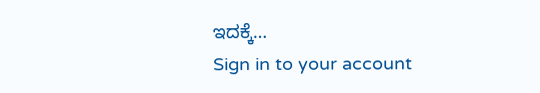ಇದಕ್ಕೆ…
Sign in to your account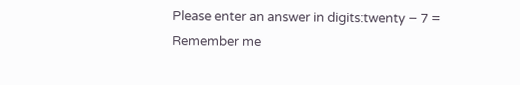Please enter an answer in digits:twenty − 7 =
Remember me